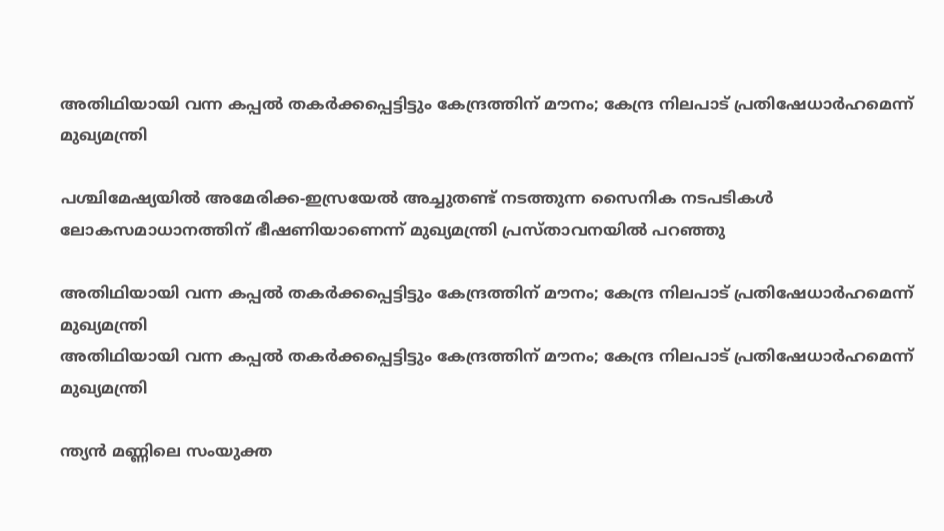അതിഥിയായി വന്ന കപ്പൽ തകർക്കപ്പെട്ടിട്ടും കേന്ദ്രത്തിന് മൗനം; കേന്ദ്ര നിലപാട് പ്രതിഷേധാർഹമെന്ന് മുഖ്യമന്ത്രി

പശ്ചിമേഷ്യയിൽ അമേരിക്ക-ഇസ്രയേൽ അച്ചുതണ്ട് നടത്തുന്ന സൈനിക നടപടികൾ ലോകസമാധാനത്തിന് ഭീഷണിയാണെന്ന് മുഖ്യമന്ത്രി പ്രസ്താവനയിൽ പറഞ്ഞു

അതിഥിയായി വന്ന കപ്പൽ തകർക്കപ്പെട്ടിട്ടും കേന്ദ്രത്തിന് മൗനം; കേന്ദ്ര നിലപാട് പ്രതിഷേധാർഹമെന്ന് മുഖ്യമന്ത്രി
അതിഥിയായി വന്ന കപ്പൽ തകർക്കപ്പെട്ടിട്ടും കേന്ദ്രത്തിന് മൗനം; കേന്ദ്ര നിലപാട് പ്രതിഷേധാർഹമെന്ന് മുഖ്യമന്ത്രി

ന്ത്യൻ മണ്ണിലെ സംയുക്ത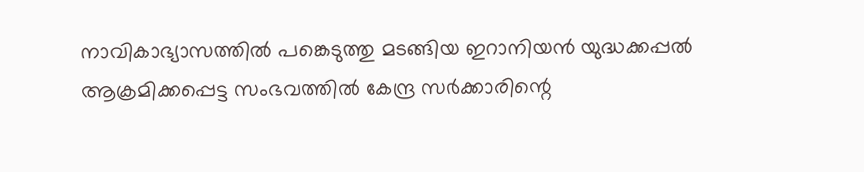നാവികാഭ്യാസത്തിൽ പങ്കെടുത്തു മടങ്ങിയ ഇറാനിയൻ യുദ്ധക്കപ്പൽ ആക്രമിക്കപ്പെട്ട സംഭവത്തിൽ കേന്ദ്ര സർക്കാരിന്റെ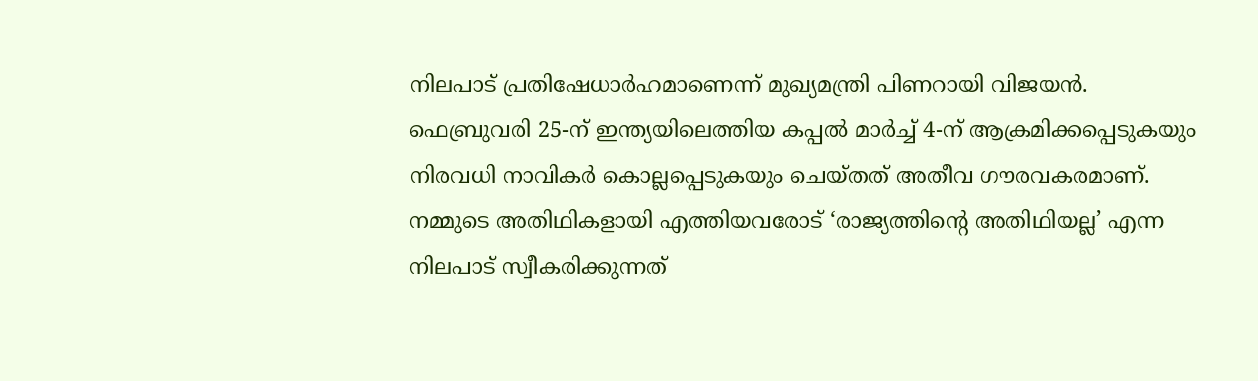നിലപാട് പ്രതിഷേധാർഹമാണെന്ന് മുഖ്യമന്ത്രി പിണറായി വിജയൻ. ഫെബ്രുവരി 25-ന് ഇന്ത്യയിലെത്തിയ കപ്പൽ മാർച്ച് 4-ന് ആക്രമിക്കപ്പെടുകയും നിരവധി നാവികർ കൊല്ലപ്പെടുകയും ചെയ്തത് അതീവ ഗൗരവകരമാണ്. നമ്മുടെ അതിഥികളായി എത്തിയവരോട് ‘രാജ്യത്തിന്റെ അതിഥിയല്ല’ എന്ന നിലപാട് സ്വീകരിക്കുന്നത്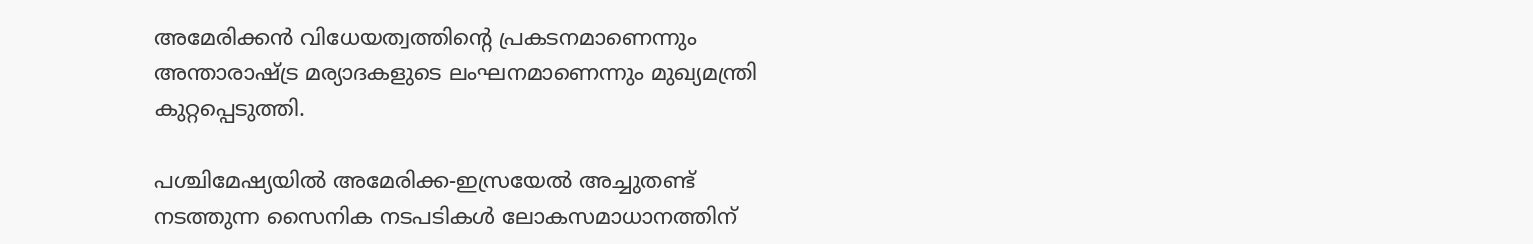അമേരിക്കൻ വിധേയത്വത്തിന്റെ പ്രകടനമാണെന്നും അന്താരാഷ്ട്ര മര്യാദകളുടെ ലംഘനമാണെന്നും മുഖ്യമന്ത്രി കുറ്റപ്പെടുത്തി.

പശ്ചിമേഷ്യയിൽ അമേരിക്ക-ഇസ്രയേൽ അച്ചുതണ്ട് നടത്തുന്ന സൈനിക നടപടികൾ ലോകസമാധാനത്തിന്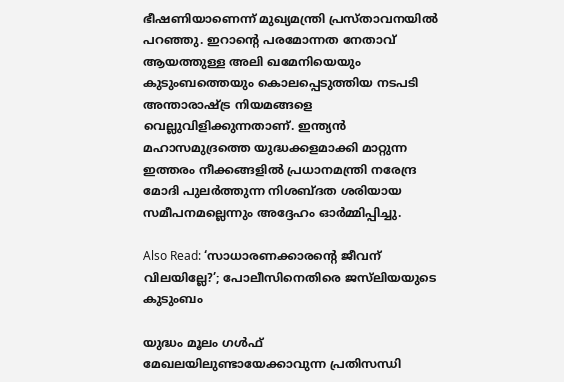ഭീഷണിയാണെന്ന് മുഖ്യമന്ത്രി പ്രസ്താവനയിൽ പറഞ്ഞു. ഇറാന്റെ പരമോന്നത നേതാവ് ആയത്തുള്ള അലി ഖമേനിയെയും കുടുംബത്തെയും കൊലപ്പെടുത്തിയ നടപടി അന്താരാഷ്ട്ര നിയമങ്ങളെ വെല്ലുവിളിക്കുന്നതാണ്. ഇന്ത്യൻ മഹാസമുദ്രത്തെ യുദ്ധക്കളമാക്കി മാറ്റുന്ന ഇത്തരം നീക്കങ്ങളിൽ പ്രധാനമന്ത്രി നരേന്ദ്ര മോദി പുലർത്തുന്ന നിശബ്ദത ശരിയായ സമീപനമല്ലെന്നും അദ്ദേഹം ഓർമ്മിപ്പിച്ചു.

Also Read: ‘സാധാരണക്കാരന്റെ ജീവന് വിലയില്ലേ?’; പോലീസിനെതിരെ ജസ്‌ലിയയുടെ കുടുംബം

യുദ്ധം മൂലം ഗൾഫ് മേഖലയിലുണ്ടായേക്കാവുന്ന പ്രതിസന്ധി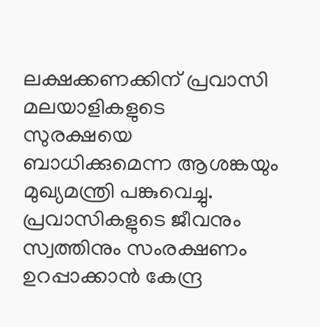ലക്ഷക്കണക്കിന് പ്രവാസി മലയാളികളുടെ സുരക്ഷയെ ബാധിക്കുമെന്ന ആശങ്കയും മുഖ്യമന്ത്രി പങ്കുവെച്ചു. പ്രവാസികളുടെ ജീവനും സ്വത്തിനും സംരക്ഷണം ഉറപ്പാക്കാൻ കേന്ദ്ര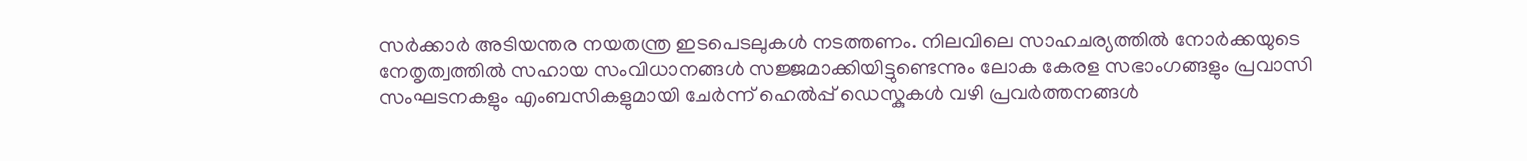സർക്കാർ അടിയന്തര നയതന്ത്ര ഇടപെടലുകൾ നടത്തണം. നിലവിലെ സാഹചര്യത്തിൽ നോർക്കയുടെ നേതൃത്വത്തിൽ സഹായ സംവിധാനങ്ങൾ സജ്ജമാക്കിയിട്ടുണ്ടെന്നും ലോക കേരള സഭാംഗങ്ങളും പ്രവാസി സംഘടനകളും എംബസികളുമായി ചേർന്ന് ഹെൽപ്പ് ഡെസ്കുകൾ വഴി പ്രവർത്തനങ്ങൾ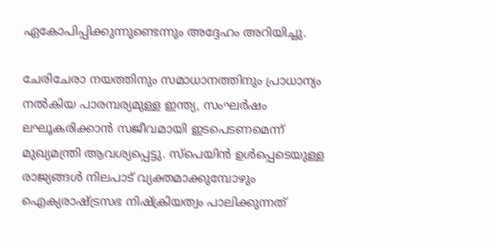ഏകോപിപ്പിക്കുന്നുണ്ടെന്നും അദ്ദേഹം അറിയിച്ചു.

ചേരിചേരാ നയത്തിനും സമാധാനത്തിനും പ്രാധാന്യം നൽകിയ പാരമ്പര്യമുള്ള ഇന്ത്യ, സംഘർഷം ലഘൂകരിക്കാൻ സജീവമായി ഇടപെടണമെന്ന് മുഖ്യമന്ത്രി ആവശ്യപ്പെട്ടു. സ്പെയിൻ ഉൾപ്പെടെയുള്ള രാജ്യങ്ങൾ നിലപാട് വ്യക്തമാക്കുമ്പോഴും ഐക്യരാഷ്ട്രസഭ നിഷ്ക്രിയത്വം പാലിക്കുന്നത്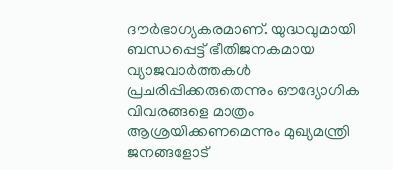ദൗർഭാഗ്യകരമാണ്. യുദ്ധവുമായി ബന്ധപ്പെട്ട് ഭീതിജനകമായ വ്യാജവാർത്തകൾ പ്രചരിപ്പിക്കരുതെന്നും ഔദ്യോഗിക വിവരങ്ങളെ മാത്രം ആശ്രയിക്കണമെന്നും മുഖ്യമന്ത്രി ജനങ്ങളോട്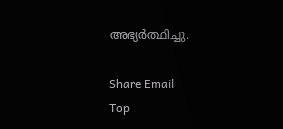അഭ്യർത്ഥിച്ചു.

Share Email
Top